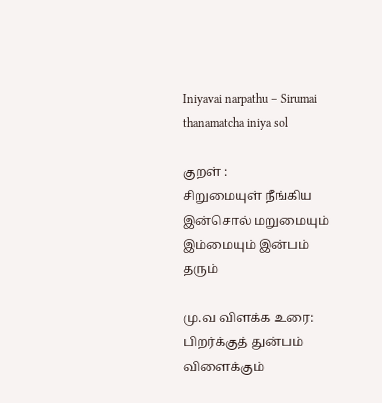Iniyavai narpathu – Sirumai thanamatcha iniya sol

குறள் :
சிறுமையுள் நீங்கிய இன்சொல் மறுமையும்
இம்மையும் இன்பம் தரும்

மு.வ விளக்க உரை:
பிறர்க்குத் துன்பம் விளைக்கும்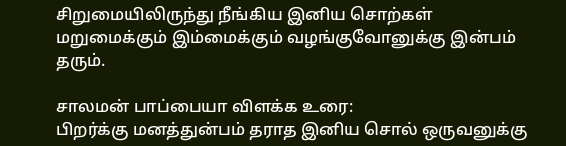சிறுமையிலிருந்து நீங்கிய இனிய சொற்கள் மறுமைக்கும் இம்மைக்கும் வழங்குவோனுக்கு இன்பம் தரும்.

சாலமன் பாப்பையா விளக்க உரை:
பிறர்க்கு மனத்துன்பம் தராத இனிய சொல் ஒருவனுக்கு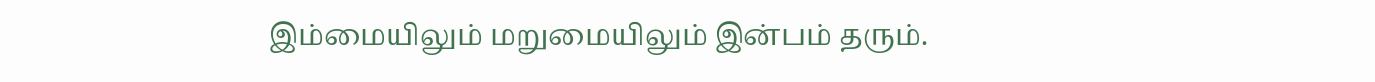இம்மையிலும் மறுமையிலும் இன்பம் தரும்.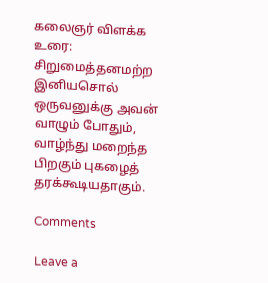கலைஞர் விளக்க உரை:
சிறுமைத்தனமற்ற இனியசொல் ஒருவனுக்கு அவன் வாழும் போதும், வாழ்ந்து மறைந்த பிறகும் புகழைத் தரக்கூடியதாகும்.

Comments

Leave a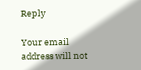Reply

Your email address will not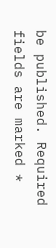be published. Required fields are marked *